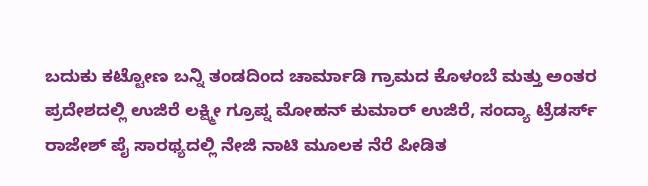ಬದುಕು ಕಟ್ಟೋಣ ಬನ್ನಿ ತಂಡದಿಂದ ಚಾರ್ಮಾಡಿ ಗ್ರಾಮದ ಕೊಳಂಬೆ ಮತ್ತು ಅಂತರ ಪ್ರದೇಶದಲ್ಲಿ ಉಜಿರೆ ಲಕ್ಷ್ಮೀ ಗ್ರೂಪ್ನ ಮೋಹನ್ ಕುಮಾರ್ ಉಜಿರೆ, ಸಂದ್ಯಾ ಟ್ರೆಡರ್ಸ್ ರಾಜೇಶ್ ಪೈ ಸಾರಥ್ಯದಲ್ಲಿ ನೇಜಿ ನಾಟಿ ಮೂಲಕ ನೆರೆ ಪೀಡಿತ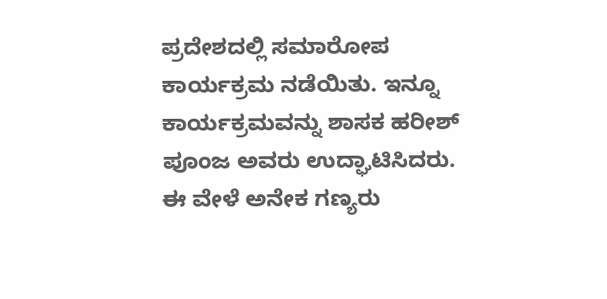ಪ್ರದೇಶದಲ್ಲಿ ಸಮಾರೋಪ ಕಾರ್ಯಕ್ರಮ ನಡೆಯಿತು. ಇನ್ನೂ ಕಾರ್ಯಕ್ರಮವನ್ನು ಶಾಸಕ ಹರೀಶ್ ಪೂಂಜ ಅವರು ಉದ್ಘಾಟಿಸಿದರು. ಈ ವೇಳೆ ಅನೇಕ ಗಣ್ಯರು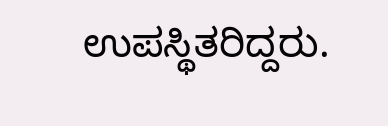ಉಪಸ್ಥಿತರಿದ್ದರು.